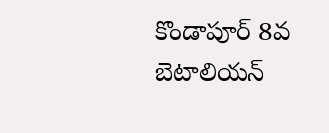కొండాపూర్ 8వ బెటాలియన్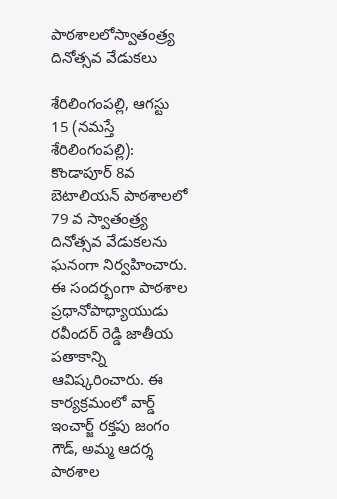పాఠశాలలోస్వాతంత్ర్య‌ దినోత్సవ వేడుక‌లు

శేరిలింగంప‌ల్లి, ఆగ‌స్టు 15 (న‌మ‌స్తే శేరిలింగంప‌ల్లి): కొండాపూర్ 8వ బెటాలియన్ పాఠశాలలో 79 వ స్వాతంత్ర్య‌ దినోత్సవ వేడుక‌ల‌ను ఘ‌నంగా నిర్వ‌హించారు. ఈ సంద‌ర్భంగా పాఠశాల ప్రధానోపాధ్యాయుడు రవీందర్ రెడ్డి జాతీయ ప‌తాకాన్ని ఆవిష్క‌రించారు. ఈ కార్య‌క్ర‌మంలో వార్డ్ ఇంచార్జ్ రక్తపు జంగం గౌడ్, అమ్మ ఆదర్శ పాఠశాల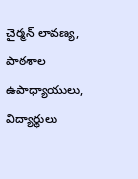చైర్మన్ లావణ్య, పాఠశాల ఉపాధ్యాయులు, విద్యార్థులు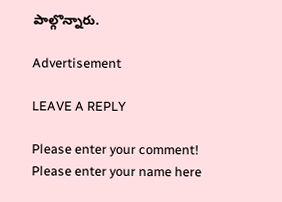పాల్గొన్నారు.

Advertisement

LEAVE A REPLY

Please enter your comment!
Please enter your name here